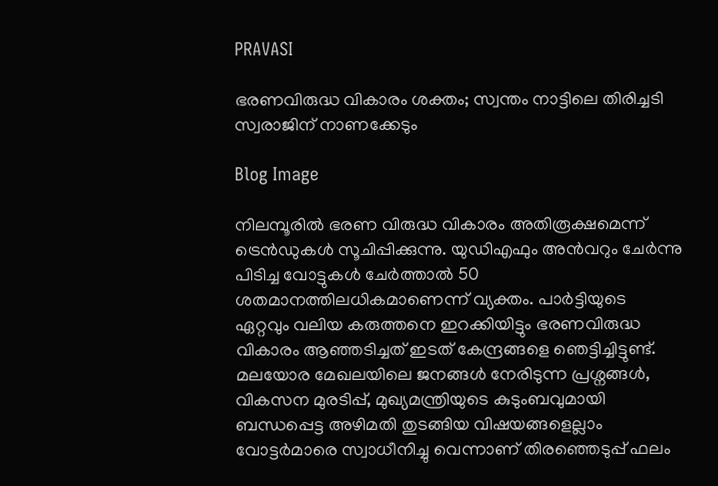PRAVASI

ഭരണവിരുദ്ധ വികാരം ശക്തം; സ്വന്തം നാട്ടിലെ തിരിച്ചടി സ്വരാജിന് നാണക്കേടും

Blog Image

നിലമ്പൂരിൽ ഭരണ വിരുദ്ധ വികാരം അതിരൂക്ഷമെന്ന് ട്രെൻഡുകൾ സൂചിപ്പിക്കുന്നു. യുഡിഎഫും അൻവറും ചേർന്നു പിടിച്ച വോട്ടുകൾ ചേർത്താൽ 50 ശതമാനത്തിലധികമാണെന്ന് വ്യക്തം. പാർട്ടിയുടെ ഏറ്റവും വലിയ കരുത്തനെ ഇറക്കിയിട്ടും ഭരണവിരുദ്ധ വികാരം ആഞ്ഞടിച്ചത് ഇടത് കേന്ദ്രങ്ങളെ ഞെട്ടിച്ചിട്ടുണ്ട്. മലയോര മേഖലയിലെ ജനങ്ങൾ നേരിടുന്ന പ്രശ്നങ്ങൾ, വികസന മുരടിപ്പ്, മുഖ്യമന്ത്രിയുടെ കുടുംബവുമായി ബന്ധപ്പെട്ട അഴിമതി തുടങ്ങിയ വിഷയങ്ങളെല്ലാം വോട്ടർമാരെ സ്വാധീനിച്ചു വെന്നാണ് തിരഞ്ഞെടുപ്പ് ഫലം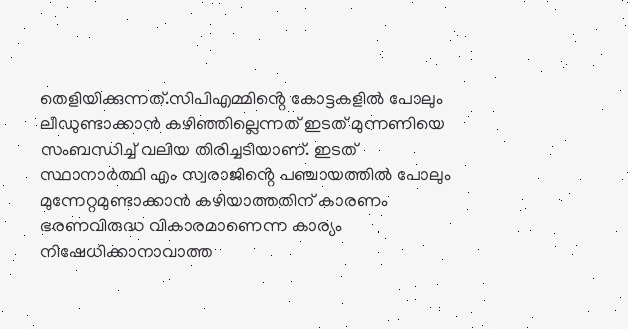തെളിയിക്കുന്നത്.സിപിഎമ്മിൻ്റെ കോട്ടകളിൽ പോലും ലീഡുണ്ടാക്കാൻ കഴിഞ്ഞില്ലെന്നത് ഇടത് മുന്നണിയെ സംബന്ധിച്ച് വലിയ തിരിച്ചടിയാണ്. ഇടത് സ്ഥാനാർത്ഥി എം സ്വരാജിൻ്റെ പഞ്ചായത്തിൽ പോലും മുന്നേറ്റമുണ്ടാക്കാൻ കഴിയാത്തതിന് കാരണം ഭരണവിരുദ്ധ വികാരമാണെന്ന കാര്യം നിഷേധിക്കാനാവാത്ത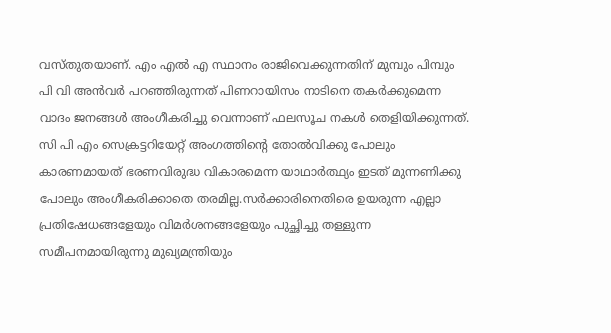വസ്തുതയാണ്. എം എൽ എ സ്ഥാനം രാജിവെക്കുന്നതിന് മുമ്പും പിമ്പും പി വി അൻവർ പറഞ്ഞിരുന്നത് പിണറായിസം നാടിനെ തകർക്കുമെന്ന വാദം ജനങ്ങൾ അംഗീകരിച്ചു വെന്നാണ് ഫലസൂച നകൾ തെളിയിക്കുന്നത്. സി പി എം സെക്രട്ടറിയേറ്റ് അംഗത്തിൻ്റെ തോൽവിക്കു പോലും കാരണമായത് ഭരണവിരുദ്ധ വികാരമെന്ന യാഥാർത്ഥ്യം ഇടത് മുന്നണിക്കു പോലും അംഗീകരിക്കാതെ തരമില്ല.സർക്കാരിനെതിരെ ഉയരുന്ന എല്ലാ പ്രതിഷേധങ്ങളേയും വിമർശനങ്ങളേയും പുച്ഛിച്ചു തള്ളുന്ന സമീപനമായിരുന്നു മുഖ്യമന്ത്രിയും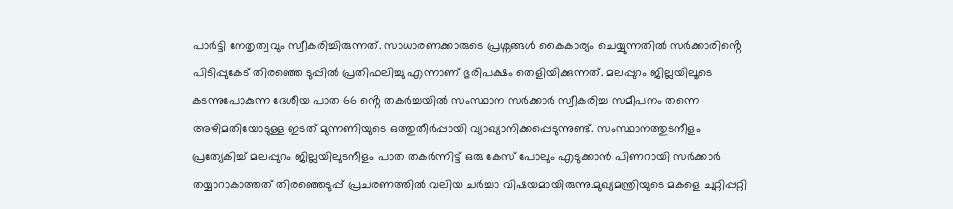പാർട്ടി നേതൃത്വവും സ്വീകരിച്ചിരുന്നത്. സാധാരണക്കാരുടെ പ്രശ്നങ്ങൾ കൈകാര്യം ചെയ്യുന്നതിൽ സർക്കാരിൻ്റെ പിടിപ്പുകേട് തിരഞ്ഞെ ടുപ്പിൽ പ്രതിഫലിച്ചു എന്നാണ് ഭുരിപക്ഷം തെളിയിക്കുന്നത്. മലപ്പുറം ജില്ലയിലൂടെ കടന്നുപോകുന്ന ദേശീയ പാത 66 ൻ്റെ തകർച്ചയിൽ സംസ്ഥാന സർക്കാർ സ്വീകരിച്ച സമീപനം തന്നെ അഴിമതിയോടുള്ള ഇടത് മുന്നണിയുടെ ഒത്തുതീർപ്പായി വ്യാഖ്യാനിക്കപ്പെടുന്നുണ്ട്. സംസ്ഥാനത്തുടനീളം പ്രത്യേകിച്ച് മലപ്പുറം ജില്ലയിലുടനീളം പാത തകർന്നിട്ട് ഒരു കേസ് പോലും എടുക്കാൻ പിണറായി സർക്കാർ തയ്യാറാകാത്തത് തിരഞ്ഞെടുപ്പ് പ്രചരണത്തിൽ വലിയ ചർച്ചാ വിഷയമായിരുന്നു.മുഖ്യമന്ത്രിയുടെ മകളെ ചുറ്റിപ്പറ്റി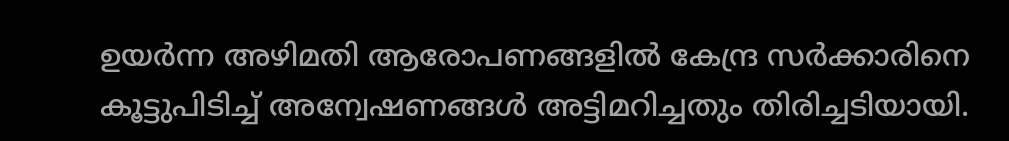ഉയർന്ന അഴിമതി ആരോപണങ്ങളിൽ കേന്ദ്ര സർക്കാരിനെ കൂട്ടുപിടിച്ച് അന്വേഷണങ്ങൾ അട്ടിമറിച്ചതും തിരിച്ചടിയായി.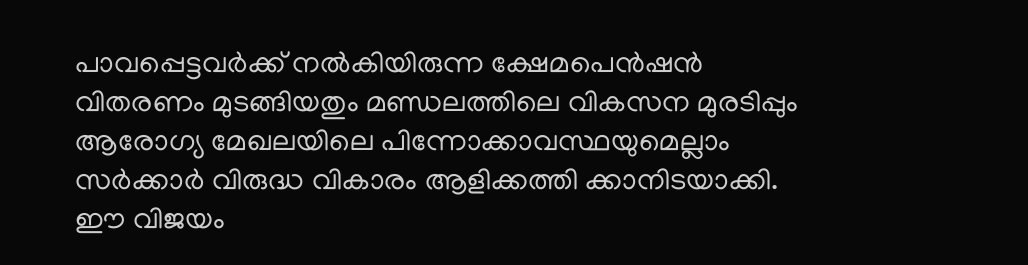പാവപ്പെട്ടവർക്ക് നൽകിയിരുന്ന ക്ഷേമപെൻഷൻ വിതരണം മുടങ്ങിയതും മണ്ഡലത്തിലെ വികസന മുരടിപ്പും ആരോഗ്യ മേഖലയിലെ പിന്നോക്കാവസ്ഥയുമെല്ലാം സർക്കാർ വിരുദ്ധ വികാരം ആളിക്കത്തി ക്കാനിടയാക്കി. ഈ വിജയം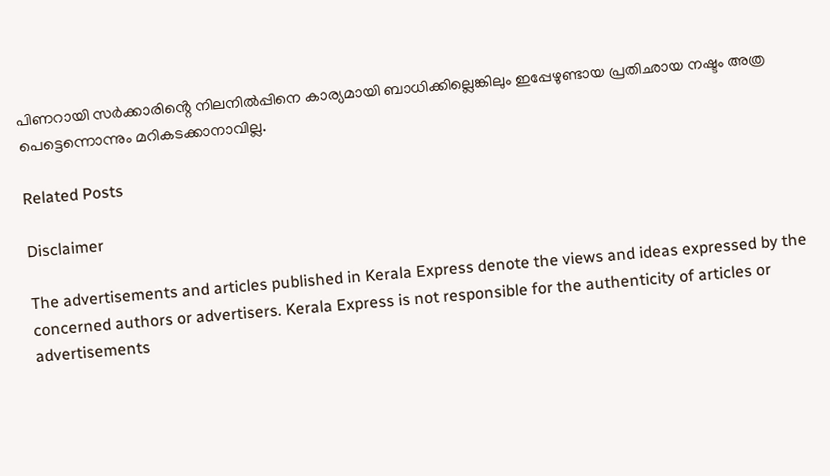പിണറായി സർക്കാരിൻ്റെ നിലനിൽപ്പിനെ കാര്യമായി ബാധിക്കില്ലെങ്കിലും ഇപ്പേഴുണ്ടായ പ്രതിഛായ നഷ്ടം അത്ര പെട്ടെന്നൊന്നും മറികടക്കാനാവില്ല.

Related Posts

Disclaimer

The advertisements and articles published in Kerala Express denote the views and ideas expressed by the concerned authors or advertisers. Kerala Express is not responsible for the authenticity of articles or advertisements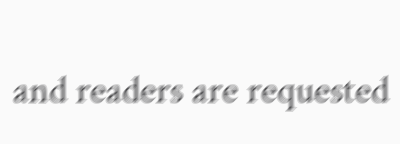and readers are requested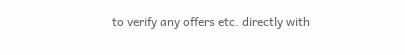to verify any offers etc. directly with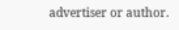advertiser or author.